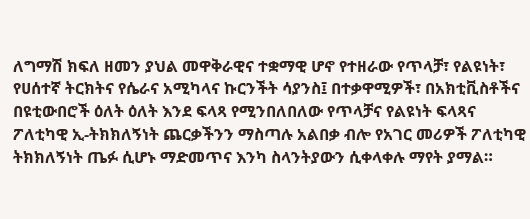ለግማሽ ክፍለ ዘመን ያህል መዋቅራዊና ተቋማዊ ሆኖ የተዘራው የጥላቻ፣ የልዩነት፣ የሀሰተኛ ትርክትና የሴራና አሚካላና ኩርንችት ሳያንስ፤ በተቃዋሚዎች፣ በአክቲቪስቶችና በዩቲውበሮች ዕለት ዕለት እንደ ፍላጻ የሚንበለበለው የጥላቻና የልዩነት ፍላጻና ፖለቲካዊ ኢ-ትክክለኝነት ጨርቃችንን ማስጣሉ አልበቃ ብሎ የአገር መሪዎች ፖለቲካዊ ትክክለኝነት ጤፉ ሲሆኑ ማድመጥና እንካ ስላንትያውን ሲቀላቀሉ ማየት ያማል።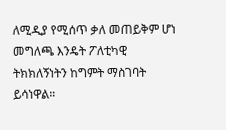ለሚዲያ የሚሰጥ ቃለ መጠይቅም ሆነ መግለጫ እንዴት ፖለቲካዊ ትክክለኝነትን ከግምት ማስገባት ይሳነዋል።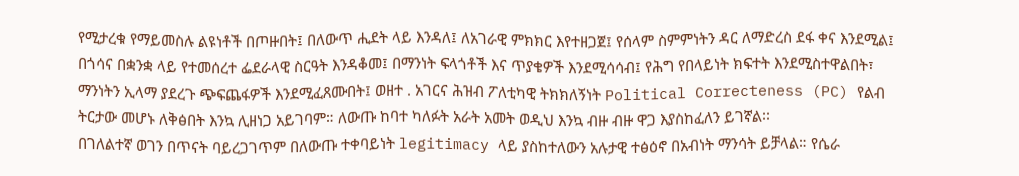የሚታረቁ የማይመስሉ ልዩነቶች በጦዙበት፤ በለውጥ ሒደት ላይ እንዳለ፤ ለአገራዊ ምክክር እየተዘጋጀ፤ የሰላም ስምምነትን ዳር ለማድረስ ደፋ ቀና እንደሚል፤ በጎሳና በቋንቋ ላይ የተመሰረተ ፌደራላዊ ስርዓት እንዳቆመ፤ በማንነት ፍላጎቶች እና ጥያቄዎች እንደሚሳሳብ፤ የሕግ የበላይነት ክፍተት እንደሚስተዋልበት፣ ማንነትን ኢላማ ያደረጉ ጭፍጨፋዎች እንደሚፈጸሙበት፤ ወዘተ . አገርና ሕዝብ ፖለቲካዊ ትክክለኝነት Political Correcteness (PC) የልብ ትርታው መሆኑ ለቅፅበት እንኳ ሊዘነጋ አይገባም። ለውጡ ከባተ ካለፉት አራት አመት ወዲህ እንኳ ብዙ ብዙ ዋጋ እያስከፈለን ይገኛል፡፡
በገለልተኛ ወገን በጥናት ባይረጋገጥም በለውጡ ተቀባይነት legitimacy ላይ ያስከተለውን አሉታዊ ተፅዕኖ በአብነት ማንሳት ይቻላል። የሴራ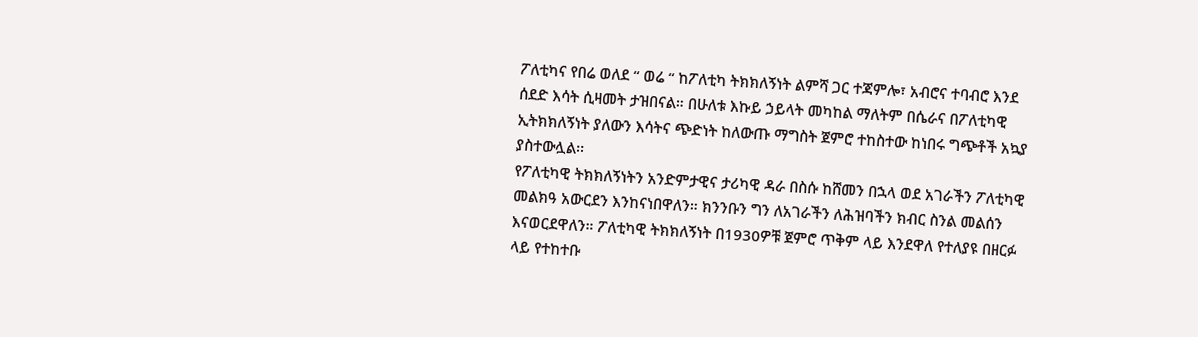ፖለቲካና የበሬ ወለደ “ ወሬ “ ከፖለቲካ ትክክለኝነት ልምሻ ጋር ተጃምሎ፣ አብሮና ተባብሮ እንደ ሰደድ እሳት ሲዛመት ታዝበናል። በሁለቱ እኩይ ኃይላት መካከል ማለትም በሴራና በፖለቲካዊ ኢትክክለኝነት ያለውን እሳትና ጭድነት ከለውጡ ማግስት ጀምሮ ተከስተው ከነበሩ ግጭቶች አኳያ ያስተውሏል፡፡
የፖለቲካዊ ትክክለኝነትን አንድምታዊና ታሪካዊ ዳራ በስሱ ከሸመን በኋላ ወደ አገራችን ፖለቲካዊ መልክዓ አውርደን እንከናነበዋለን። ክንንቡን ግን ለአገራችን ለሕዝባችን ክብር ስንል መልሰን እናወርደዋለን። ፖለቲካዊ ትክክለኝነት በ1930ዎቹ ጀምሮ ጥቅም ላይ እንደዋለ የተለያዩ በዘርፉ ላይ የተከተቡ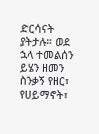ድርሳናት ያትታሉ። ወደ ኋላ ተመልሰን ይሄን ዘመን ስንቃኝ የዘር፣ የሀይማኖት፣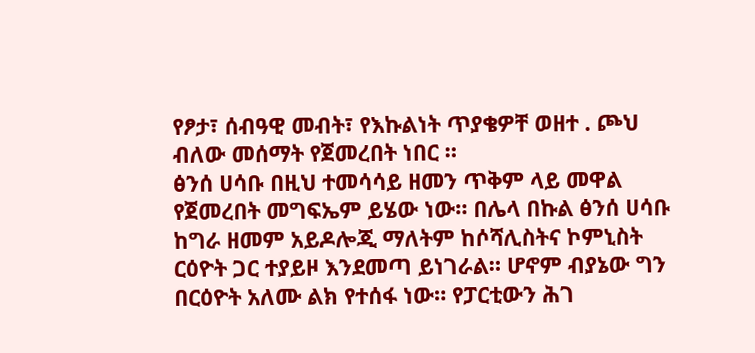የፆታ፣ ሰብዓዊ መብት፣ የእኩልነት ጥያቄዎቸ ወዘተ . ጮህ ብለው መሰማት የጀመረበት ነበር ።
ፅንሰ ሀሳቡ በዚህ ተመሳሳይ ዘመን ጥቅም ላይ መዋል የጀመረበት መግፍኤም ይሄው ነው። በሌላ በኩል ፅንሰ ሀሳቡ ከግራ ዘመም አይዶሎጂ ማለትም ከሶሻሊስትና ኮምኒስት ርዕዮት ጋር ተያይዞ እንደመጣ ይነገራል። ሆኖም ብያኔው ግን በርዕዮት አለሙ ልክ የተሰፋ ነው። የፓርቲውን ሕገ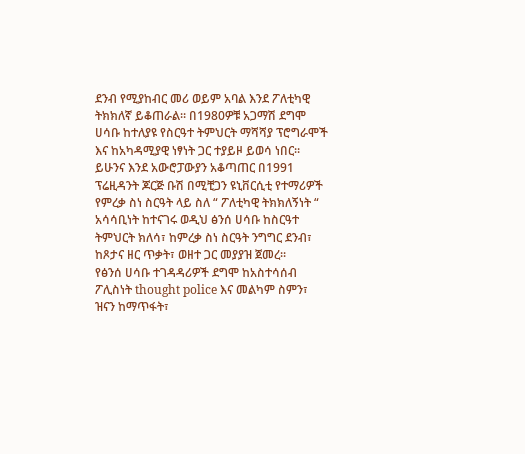ደንብ የሚያከብር መሪ ወይም አባል እንደ ፖለቲካዊ ትክክለኛ ይቆጠራል። በ1980ዎቹ አጋማሽ ደግሞ ሀሳቡ ከተለያዩ የስርዓተ ትምህርት ማሻሻያ ፕሮግራሞች እና ከአካዳሚያዊ ነፃነት ጋር ተያይዞ ይወሳ ነበር። ይሁንና እንደ አውሮፓውያን አቆጣጠር በ1991 ፕሬዚዳንት ጆርጅ ቡሽ በሚቺጋን ዩኒቨርሲቲ የተማሪዎች የምረቃ ስነ ስርዓት ላይ ስለ “ ፖለቲካዊ ትክክለኝነት “ አሳሳቢነት ከተናገሩ ወዲህ ፅንሰ ሀሳቡ ከስርዓተ ትምህርት ክለሳ፣ ከምረቃ ስነ ስርዓት ንግግር ደንብ፣ ከጾታና ዘር ጥቃት፣ ወዘተ ጋር መያያዝ ጀመረ፡፡
የፅንሰ ሀሳቡ ተገዳዳሪዎች ደግሞ ከአስተሳሰብ ፖሊስነት thought police እና መልካም ስምን፣ ዝናን ከማጥፋት፣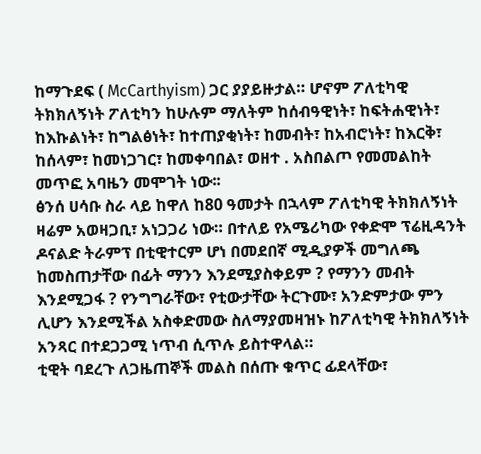ከማጉደፍ ( McCarthyism) ጋር ያያይዙታል። ሆኖም ፖለቲካዊ ትክክለኝነት ፖለቲካን ከሁሉም ማለትም ከሰብዓዊነት፣ ከፍትሐዊነት፣ ከእኩልነት፣ ከግልፅነት፣ ከተጠያቂነት፣ ከመብት፣ ከአብሮነት፣ ከእርቅ፣ ከሰላም፣ ከመነጋገር፣ ከመቀባበል፣ ወዘተ . አስበልጦ የመመልከት መጥፎ አባዜን መሞገት ነው፡፡
ፅንሰ ሀሳቡ ስራ ላይ ከዋለ ከ80 ዓመታት በኋላም ፖለቲካዊ ትክክለኝነት ዛሬም አወዛጋቢ፣ አነጋጋሪ ነው። በተለይ የአሜሪካው የቀድሞ ፕሬዚዳንት ዶናልድ ትራምፕ በቲዊተርም ሆነ በመደበኛ ሚዲያዎች መግለጫ ከመስጠታቸው በፊት ማንን እንደሚያስቀይም ? የማንን መብት እንደሚጋፋ ? የንግግራቸው፣ የቲውታቸው ትርጉሙ፣ አንድምታው ምን ሊሆን እንደሚችል አስቀድመው ስለማያመዛዝኑ ከፖለቲካዊ ትክክለኝነት አንጻር በተደጋጋሚ ነጥብ ሲጥሉ ይስተዋላል።
ቲዊት ባደረጉ ለጋዜጠኞች መልስ በሰጡ ቁጥር ፊደላቸው፣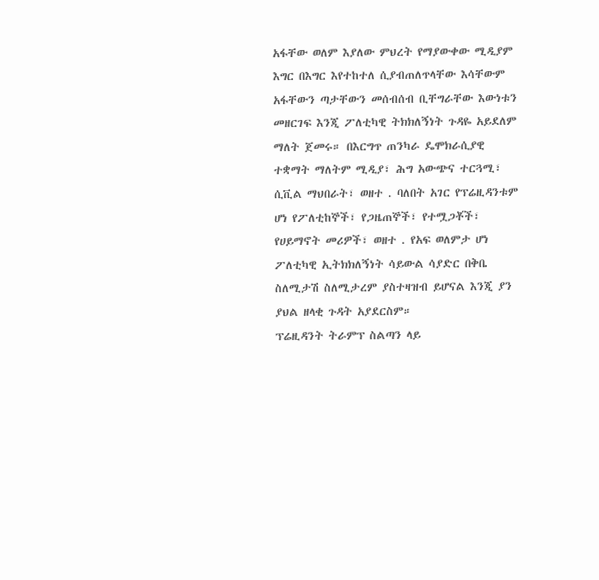አፋቸው ወለም እያለው ምህረት የማያውቀው ሚዲያም እግር በእግር እየተከተለ ሲያብጠለጥላቸው እሳቸውም አፋቸውን ጣታቸውን መሰብሰብ ቢቸግራቸው እውነቱን መዘርገፍ እንጂ ፖለቲካዊ ትክክለኝነት ጉዳዬ አይደለም ማለት ጀመሩ። በእርግጥ ጠንካራ ዴሞክራሲያዊ ተቋማት ማለትም ሚዲያ፣ ሕግ አውጭና ተርጓሚ፣ ሲቪል ማህበራት፣ ወዘተ . ባለበት አገር የፕሬዚዳንቱም ሆነ የፖለቲከኞች፣ የጋዜጠኞች፣ የተሟጋቾች፣ የሀይማኖት መሪዎች፣ ወዘተ . የአፍ ወለምታ ሆነ ፖለቲካዊ ኢትክክለኝነት ሳይውል ሳያድር በቅቤ ስለሚታሽ ስለሚታረም ያስተዛዝብ ይሆናል እንጂ ያን ያህል ዘላቂ ጉዳት አያደርስም።
ፕሬዚዳንት ትራምፕ ስልጣን ላይ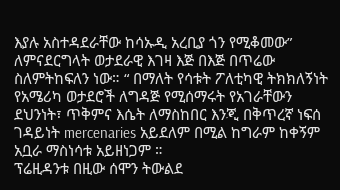እያሉ አስተዳደራቸው ከሳኡዲ አረቢያ ጎን የሚቆመው” ለምናደርግላት ወታደራዊ እገዛ እጅ በእጅ በጥሬው ስለምትከፍለን ነው። “ በማለት የሳቱት ፖለቲካዊ ትክክለኝነት የአሜሪካ ወታደሮች ለግዳጅ የሚሰማሩት የአገራቸውን ደህንነት፣ ጥቅምና እሴት ለማስከበር እንጂ በቅጥረኛ ነፍሰ ገዳይነት mercenaries አይደለም በሚል ከግራም ከቀኝም አቧራ ማስነሳቱ አይዘነጋም ።
ፕሬዚዳንቱ በዚው ሰሞን ትውልደ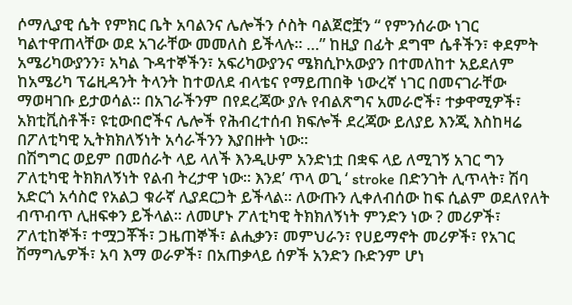ሶማሊያዊ ሴት የምክር ቤት አባልንና ሌሎችን ሶስት ባልጀሮቿን “ የምንሰራው ነገር ካልተዋጠላቸው ወደ አገራቸው መመለስ ይችላሉ። …” ከዚያ በፊት ደግሞ ሴቶችን፣ ቀደምት አሜሪካውያንን፣ አካል ጉዳተኞችን፣ አፍሪካውያንና ሜክሲኮአውያን በተመለከተ አይደለም ከአሜሪካ ፕሬዚዳንት ትላንት ከተወለደ ብላቴና የማይጠበቅ ነውረኛ ነገር በመናገራቸው ማወዛገቡ ይታወሳል። በአገራችንም በየደረጃው ያሉ የብልጽግና አመራሮች፣ ተቃዋሚዎች፣ አክቲቪስቶች፣ ዩቲውበሮችና ሌሎች የሕብረተሰብ ክፍሎች ደረጃው ይለያይ እንጂ እስከዛሬ በፖለቲካዊ ኢትክክለኝነት አሳራችንን እያበዙት ነው።
በሽግግር ወይም በመሰራት ላይ ላለች እንዲሁም አንድነቷ በቋፍ ላይ ለሚገኝ አገር ግን ፖለቲካዊ ትክክለኝነት የልብ ትረታዋ ነው። እንደ’ ጥላ ወጊ ‘ stroke በድንገት ሊጥላት፣ ሽባ አድርጎ አሳስሮ የአልጋ ቁራኛ ሊያደርጋት ይችላል። ለውጡን ሊቀለብሰው ከፍ ሲልም ወደለየለት ብጥብጥ ሊዘፍቀን ይችላል። ለመሆኑ ፖለቲካዊ ትክክለኝነት ምንድን ነው ? መሪዎች፣ ፖለቲከኞች፣ ተሟጋቾች፣ ጋዜጠኞች፣ ልሒቃን፣ መምህራን፣ የሀይማኖት መሪዎች፣ የአገር ሽማግሌዎች፣ አባ እማ ወራዎች፣ በአጠቃላይ ሰዎች አንድን ቡድንም ሆነ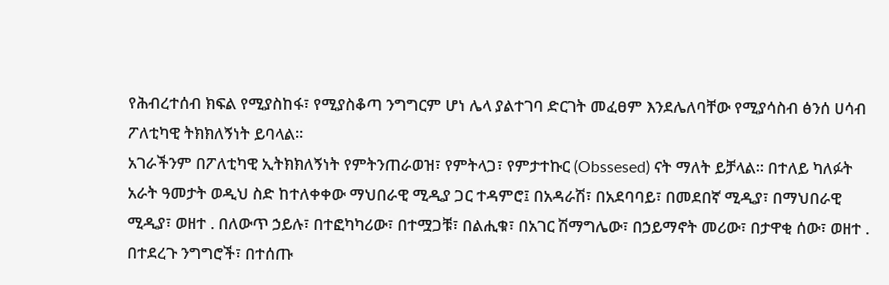የሕብረተሰብ ክፍል የሚያስከፋ፣ የሚያስቆጣ ንግግርም ሆነ ሌላ ያልተገባ ድርገት መፈፀም እንደሌለባቸው የሚያሳስብ ፅንሰ ሀሳብ ፖለቲካዊ ትክክለኝነት ይባላል።
አገራችንም በፖለቲካዊ ኢትክክለኝነት የምትንጠራወዝ፣ የምትላጋ፣ የምታተኩር (Obssesed) ናት ማለት ይቻላል። በተለይ ካለፉት አራት ዓመታት ወዲህ ስድ ከተለቀቀው ማህበራዊ ሚዲያ ጋር ተዳምሮ፤ በአዳራሽ፣ በአደባባይ፣ በመደበኛ ሚዲያ፣ በማህበራዊ ሚዲያ፣ ወዘተ . በለውጥ ኃይሉ፣ በተፎካካሪው፣ በተሟጋቹ፣ በልሒቁ፣ በአገር ሽማግሌው፣ በኃይማኖት መሪው፣ በታዋቂ ሰው፣ ወዘተ . በተደረጉ ንግግሮች፣ በተሰጡ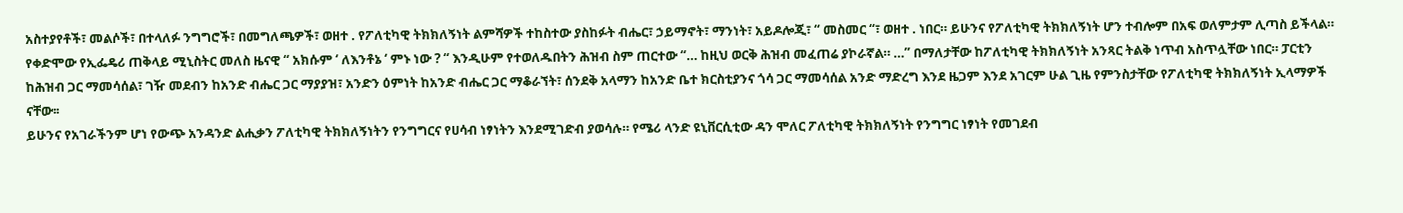አስተያየቶች፣ መልሶች፣ በተላለፉ ንግግሮች፣ በመግለጫዎች፣ ወዘተ . የፖለቲካዊ ትክክለኝነት ልምሻዎች ተከስተው ያስከፉት ብሔር፣ ኃይማኖት፣ ማንነት፣ አይዶሎጂ፣ “ መስመር “፣ ወዘተ . ነበር። ይሁንና የፖለቲካዊ ትክክለኝነት ሆን ተብሎም በአፍ ወለምታም ሊጣስ ይችላል።
የቀድሞው የኢፌዴሪ ጠቅላይ ሚኒስትር መለስ ዜናዊ “ አክሱም ‘ ለእንቶኔ ‘ ምኑ ነው ? “ እንዲሁም የተወለዱበትን ሕዝብ ስም ጠርተው “… ከዚህ ወርቅ ሕዝብ መፈጠሬ ያኮራኛል። …” በማለታቸው ከፖለቲካዊ ትክክለኝነት አንጻር ትልቅ ነጥብ አስጥሏቸው ነበር። ፓርቲን ከሕዝብ ጋር ማመሳሰል፣ ገዥ መደብን ከአንድ ብሔር ጋር ማያያዝ፣ አንድን ዕምነት ከአንድ ብሔር ጋር ማቆራኘት፣ ሰንደቅ አላማን ከአንድ ቤተ ክርስቲያንና ጎሳ ጋር ማመሳሰል አንድ ማድረግ እንደ ዜጋም እንደ አገርም ሁል ጊዜ የምንስታቸው የፖለቲካዊ ትክክለኝነት ኢላማዎች ናቸው፡፡
ይሁንና የአገራችንም ሆነ የውጭ አንዳንድ ልሒቃን ፖለቲካዊ ትክክለኝነትን የንግግርና የሀሳብ ነፃነትን እንደሚገድብ ያወሳሉ። የሜሪ ላንድ ዩኒቨርሲቲው ዳን ሞለር ፖለቲካዊ ትክክለኝነት የንግግር ነፃነት የመገደብ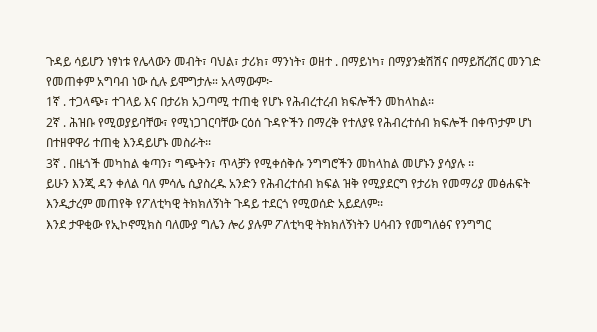ጉዳይ ሳይሆን ነፃነቱ የሌላውን መብት፣ ባህል፣ ታሪክ፣ ማንነት፣ ወዘተ . በማይነካ፣ በማያንቋሽሽና በማይሸረሽር መንገድ የመጠቀም አግባብ ነው ሲሉ ይሞግታሉ። አላማውም፦
1ኛ . ተጋላጭ፣ ተገላይ እና በታሪክ አጋጣሚ ተጠቂ የሆኑ የሕብረተረብ ክፍሎችን መከላከል፡፡
2ኛ . ሕዝቡ የሚወያይባቸው፣ የሚነጋገርባቸው ርዕሰ ጉዳዮችን በማረቅ የተለያዩ የሕብረተሰብ ክፍሎች በቀጥታም ሆነ በተዘዋዋሪ ተጠቂ እንዳይሆኑ መስራት፡፡
3ኛ . በዜጎች መካከል ቁጣን፣ ግጭትን፣ ጥላቻን የሚቀሰቅሱ ንግግሮችን መከላከል መሆኑን ያሳያሉ ፡፡
ይሁን እንጂ ዳን ቀለል ባለ ምሳሌ ሲያስረዱ አንድን የሕብረተሰብ ክፍል ዝቅ የሚያደርግ የታሪክ የመማሪያ መፅሐፍት እንዲታረም መጠየቅ የፖለቲካዊ ትክክለኝነት ጉዳይ ተደርጎ የሚወሰድ አይደለም፡፡
እንደ ታዋቂው የኢኮኖሚክስ ባለሙያ ግሌን ሎሪ ያሉም ፖለቲካዊ ትክክለኝነትን ሀሳብን የመግለፅና የንግግር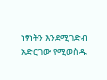ነፃነትን እንደሚገድብ አድርገው የሚወስዱ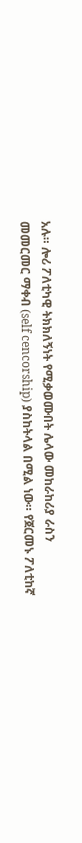አሉ። ሎሪ ፖለቲካዊ ትክክለኝነት የሚቃወሙበት ሌላው መከራከሪያ ራስን መመርመር ማቀብ (self cencorship) ያስከትላል በሚል ነው። የጀርመኑ ፖለቲከኛ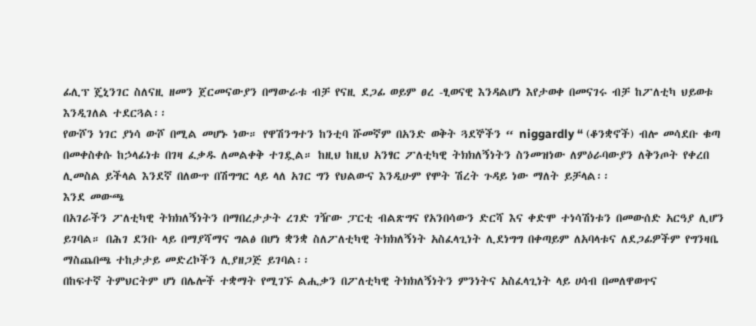ፊሊፕ ጄኒንገር ስለናዚ ዘመን ጀርመናውያን በማውራቱ ብቻ የናዚ ደጋፊ ወይም ፀረ -ፂወናዊ እንዳልሆነ እየታወቀ በመናገሩ ብቻ ከፖለቲካ ህይወቱ እንዲገለል ተደርጓል፡፡
የውሾን ነገር ያነሳ ውሾ በሚል መሆኑ ነው። የዋሽንግተን ከንቲባ ሹመኛም በአንድ ወቅት ጓደኞችን “ niggardly “ (ቆንቋኖች) ብሎ መሳደቡ ቁጣ በመቀስቀሱ ከኃላፊነቱ በገዛ ፈቃዱ ለመልቀቅ ተገዷል። ከዚህ ከዚህ አንፃር ፖለቲካዊ ትክክለኝነትን ስንመዝነው ለምዕራባውያን ለቅንጦት የቀረበ ሊመስል ይችላል እንደኛ በለውጥ በሽግግር ላይ ላለ አገር ግን የህልውና እንዲሁም የሞት ሽረት ጉዳይ ነው ማለት ይቻላል፡፡
እንደ መውጫ
በአገራችን ፖለቲካዊ ትክክለኝነትን በማበረታታት ረገድ ገዥው ፓርቲ ብልጽግና የአንበሳውን ድርሻ እና ቀድሞ ተነሳሽነቱን በመውሰድ አርዓያ ሊሆን ይገባል። በሕገ ደንቡ ላይ በማያሻማና ግልፅ በሆነ ቋንቋ ስለፖለቲካዊ ትክክለኝነት አስፈላጊነት ሊደነግግ በቀጣይም ለአባላቱና ለደጋፊዎችም የግንዛቤ ማስጨበጫ ተከታታይ መድረኮችን ሊያዘጋጅ ይገባል፡፡
በከፍተኛ ትምህርትም ሆነ በሌሎች ተቋማት የሚገኙ ልሒቃን በፖለቲካዊ ትክክለኝነትን ምንነትና አስፈላጊነት ላይ ሀሳብ በመለዋወጥና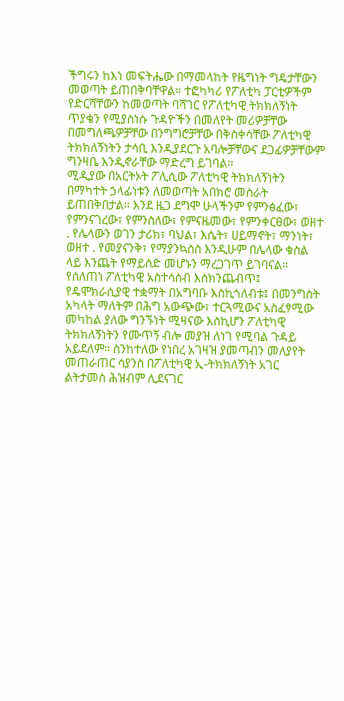ችግሩን ከእነ መፍትሔው በማመላከት የዜግነት ግዴታቸውን መወጣት ይጠበቅባቸዋል። ተፎካካሪ የፖለቲካ ፓርቲዎችም የድርሻቸውን ከመወጣት ባሻገር የፖለቲካዊ ትክክለኝነት ጥያቄን የሚያስነሱ ጉዳዮችን በመለየት መሪዎቻቸው በመግለጫዎቻቸው በንግግሮቻቸው በቅስቀሳቸው ፖለቲካዊ ትክክለኝነትን ታሳቢ እንዲያደርጉ አባሎቻቸውና ደጋፊዎቻቸውም ግንዛቤ እንዲኖራቸው ማድረግ ይገባል፡፡
ሚዲያው በአርትኦት ፖሊሲው ፖለቲካዊ ትክክለኝነትን በማካተት ኃላፊነቱን ለመወጣት አበክሮ መስራት ይጠበቅበታል። እንደ ዜጋ ደግሞ ሁላችንም የምንፅፈው፣ የምንናገረው፣ የምንስለው፣ የምናዜመው፣ የምንቀርፀው፣ ወዘተ . የሌላውን ወገን ታሪክ፣ ባህል፣ እሴት፣ ሀይማኖት፣ ማንነት፣ ወዘተ . የመያናንቅ፣ የማያንኳስስ እንዲሁም በሌላው ቁስል ላይ እንጨት የማይሰድ መሆኑን ማረጋገጥ ይገባናል፡፡
የሰለጠነ ፖለቲካዊ አስተሳሰብ እስክንጨብጥ፤ የዴሞክራሲያዊ ተቋማት በአግባቡ እስኪጎለብቱ፤ በመንግስት አካላት ማለትም በሕግ አውጭው፣ ተርጓሚውና አስፈፃሚው መካከል ያለው ግንኙነት ሚዛናው እስኪሆን ፖለቲካዊ ትክክለኝነትን የሙጥኝ ብሎ መያዝ ለነገ የሚባል ጉዳይ አይደለም። ስንከተለው የነበረ አገዛዝ ያመጣብን መለያየት መጠራጠር ሳያንስ በፖለቲካዊ ኢ-ትክክለኝነት አገር ልትታመስ ሕዝብም ሊደናገር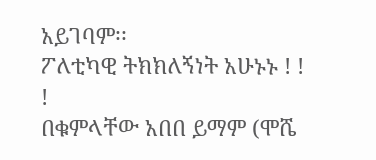አይገባም፡፡
ፖለቲካዊ ትክክለኝነት አሁኑኑ ! ! !
በቁምላቸው አበበ ይማም (ሞሼ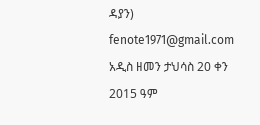ዳያን) fenote1971@gmail.com
አዲስ ዘመን ታህሳስ 20 ቀን 2015 ዓም